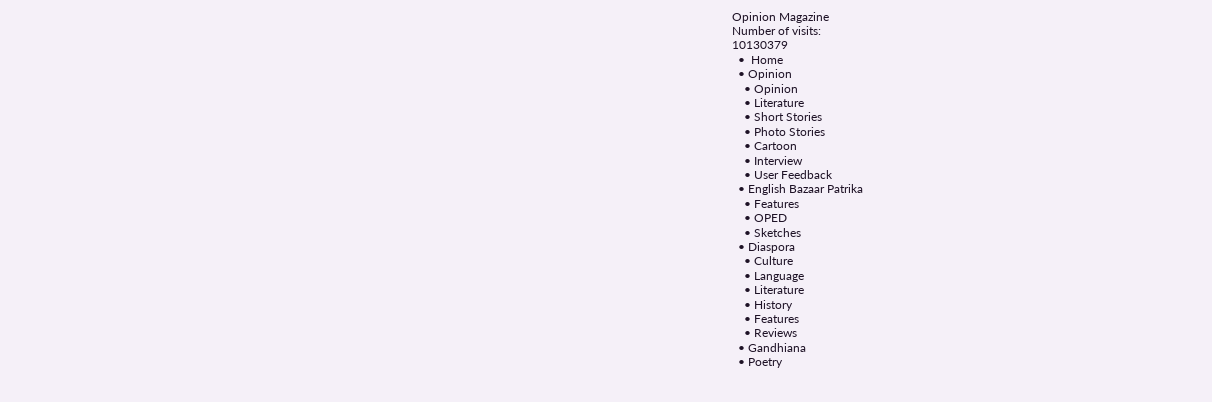Opinion Magazine
Number of visits:
10130379
  •  Home
  • Opinion
    • Opinion
    • Literature
    • Short Stories
    • Photo Stories
    • Cartoon
    • Interview
    • User Feedback
  • English Bazaar Patrika
    • Features
    • OPED
    • Sketches
  • Diaspora
    • Culture
    • Language
    • Literature
    • History
    • Features
    • Reviews
  • Gandhiana
  • Poetry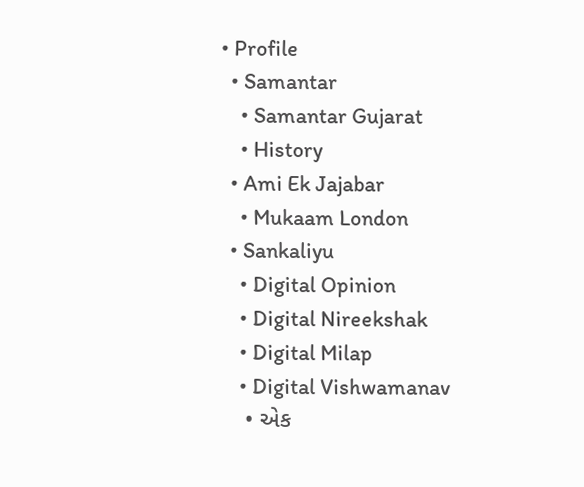• Profile
  • Samantar
    • Samantar Gujarat
    • History
  • Ami Ek Jajabar
    • Mukaam London
  • Sankaliyu
    • Digital Opinion
    • Digital Nireekshak
    • Digital Milap
    • Digital Vishwamanav
    • એક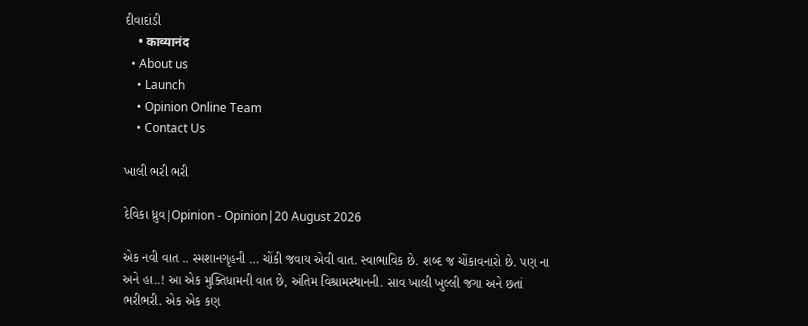દીવાદાંડી
    • काव्यानंद
  • About us
    • Launch
    • Opinion Online Team
    • Contact Us

ખાલી ભરી ભરી

દેવિકા ધ્રુવ|Opinion - Opinion|20 August 2026

એક નવી વાત .. સ્મશાનગૃહની … ચોંકી જવાય એવી વાત. સ્વાભાવિક છે. શબ્દ જ ચોંકાવનારો છે. પણ ના અને હા..! આ એક મુક્તિધામની વાત છે, અંતિમ વિશ્રામસ્થાનની. સાવ ખાલી ખુલ્લી જગા અને છતાં ભરીભરી. એક એક કણ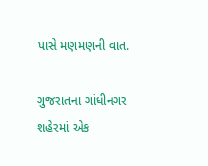પાસે મણમણની વાત.

ગુજરાતના ગાંધીનગર શહેરમાં એક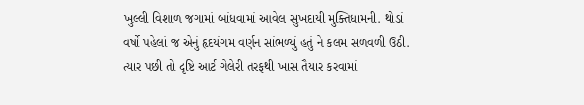ખુલ્લી વિશાળ જગામાં બાંધવામાં આવેલ સુખદાયી મુક્તિધામની. થોડાં વર્ષો પહેલાં જ એનું હૃદયંગમ વર્ણન સાંભળ્યું હતું ને કલમ સળવળી ઉઠી. ત્યાર પછી તો દૃષ્ટિ આર્ટ ગેલેરી તરફથી ખાસ તૈયાર કરવામાં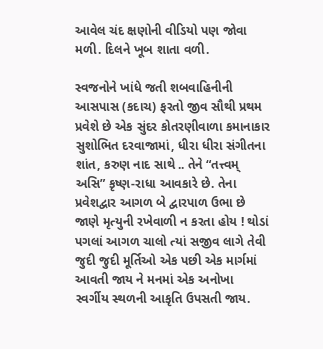આવેલ ચંદ ક્ષણોની વીડિયો પણ જોવા મળી. દિલને ખૂબ શાતા વળી.

સ્વજનોને ખાંધે જતી શબવાહિનીની આસપાસ (કદાચ) ફરતો જીવ સૌથી પ્રથમ પ્રવેશે છે એક સુંદર કોતરણીવાળા કમાનાકાર સુશોભિત દરવાજામાં, ધીરા ધીરા સંગીતના શાંત, કરુણ નાદ સાથે .. તેને “તત્ત્વમ્ અસિ” કૃષ્ણ-રાધા આવકારે છે. તેના પ્રવેશદ્વાર આગળ બે દ્વારપાળ ઉભા છે જાણે મૃત્યુની રખેવાળી ન કરતા હોય ! થોડાં પગલાં આગળ ચાલો ત્યાં સજીવ લાગે તેવી જુદી જુદી મૂર્તિઓ એક પછી એક માર્ગમાં આવતી જાય ને મનમાં એક અનોખા સ્વર્ગીય સ્થળની આકૃતિ ઉપસતી જાય.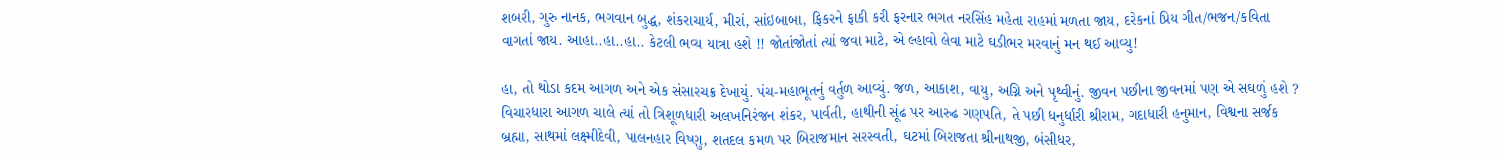શબરી, ગુરુ નાનક, ભગવાન બુદ્ધ, શંકરાચાર્ય, મીરાં, સાંઇબાબા, ફિકરને ફાકી કરી ફરનાર ભગત નરસિંહ મહેતા રાહમાં મળતા જાય, દરેકનાં પ્રિય ગીત/ભજન/કવિતા વાગતાં જાય. આહા..હા..હા.. કેટલી ભવ્ય યાત્રા હશે !! જોતાંજોતાં ત્યાં જવા માટે, એ લ્હાવો લેવા માટે ઘડીભર મરવાનું મન થઈ આવ્યુ!

હા, તો થોડા કદમ આગળ અને એક સંસારચક્ર દેખાયું. પંચ-મહાભૂતનું વર્તુળ આવ્યું. જળ, આકાશ, વાયુ, અગ્નિ અને પૃથ્વીનું. જીવન પછીના જીવનમાં પણ એ સઘળું હશે ? વિચારધારા આગળ ચાલે ત્યાં તો ત્રિશૂળધારી અલખનિરંજન શંકર, પાર્વતી, હાથીની સૂંઢ પર આરુઢ ગણપતિ, તે પછી ધનુર્ધારી શ્રીરામ, ગદાધારી હનુમાન, વિશ્વના સર્જક બ્રહ્મા, સાથમાં લક્ષ્મીદેવી, પાલનહાર વિષ્ણુ, શતદલ કમળ પર બિરાજમાન સરસ્વતી, ઘટમાં બિરાજતા શ્રીનાથજી, બંસીધર,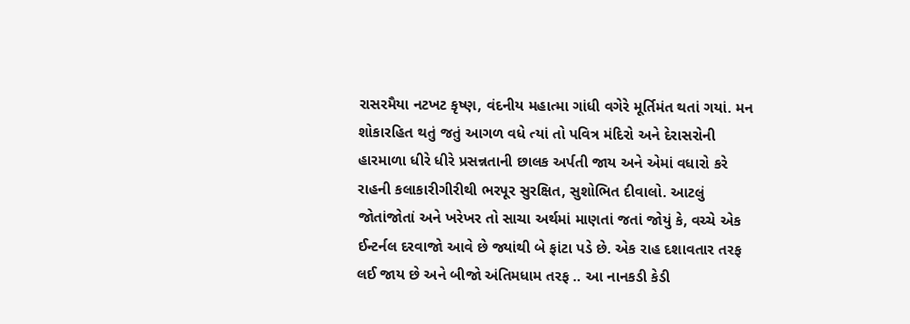રાસરમૈયા નટખટ કૃષ્ણ, વંદનીય મહાત્મા ગાંધી વગેરે મૂર્તિમંત થતાં ગયાં. મન શોકારહિત થતું જતું આગળ વધે ત્યાં તો પવિત્ર મંદિરો અને દેરાસરોની હારમાળા ધીરે ધીરે પ્રસન્નતાની છાલક અર્પતી જાય અને એમાં વધારો કરે રાહની કલાકારીગીરીથી ભરપૂર સુરક્ષિત, સુશોભિત દીવાલો. આટલું જોતાંજોતાં અને ખરેખર તો સાચા અર્થમાં માણતાં જતાં જોયું કે, વચ્ચે એક ઈન્ટર્નલ દરવાજો આવે છે જ્યાંથી બે ફાંટા પડે છે. એક રાહ દશાવતાર તરફ લઈ જાય છે અને બીજો અંતિમધામ તરફ .. આ નાનકડી કેડી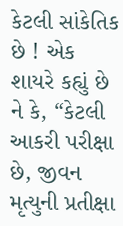કેટલી સાંકેતિક છે ! એક શાયરે કહ્યું છે ને કે, “કેટલી આકરી પરીક્ષા છે, જીવન મૃત્યુની પ્રતીક્ષા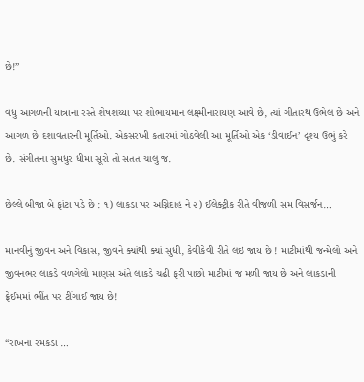છે!”

વધુ આગળની યાત્રાના રસ્તે શેષશય્યા પર શોભાયમાન લક્ષ્મીનારાયણ આવે છે, ત્યાં ગીતારથ ઉભેલ છે અને આગળ છે દશાવતારની મૂર્તિઓ. એકસરખી કતારમાં ગોઠવેલી આ મૂર્તિઓ એક ‘ડીવાઈન’ દૃશ્ય ઉભું કરે છે. સંગીતના સુમધુર ધીમા સૂરો તો સતત ચાલુ જ.

છેલ્લે બીજા બે ફાંટા પડે છે : ૧) લાકડા પર અગ્નિદાહ ને ૨) ઈલેક્ટ્રીક રીતે વીજળી સમ વિસર્જન…

માનવીનું જીવન અને વિકાસ, જીવને ક્યાંથી ક્યાં સુધી, કેવીકેવી રીતે લઇ જાય છે ! માટીમાંથી જન્મેલો અને જીવનભર લાકડે વળગેલો માણસ અંતે લાકડે ચઢી ફરી પાછો માટીમાં જ મળી જાય છે અને લાકડાની ફ્રેઈમમાં ભીંત પર ટીંગાઈ જાય છે!

“રાખના રમકડા …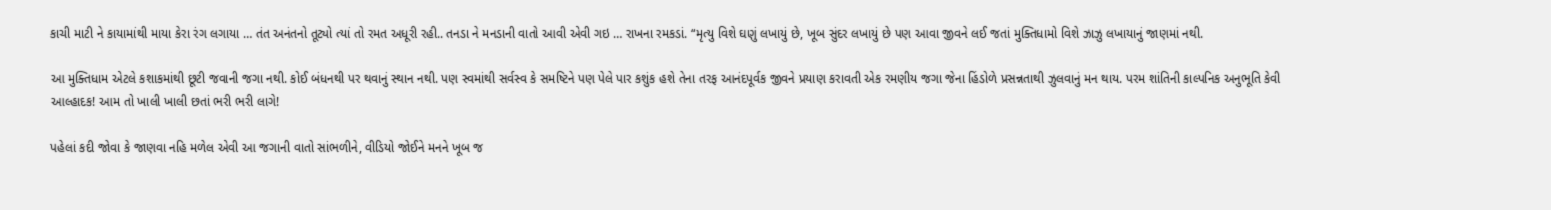કાચી માટી ને કાયામાંથી માયા કેરા રંગ લગાયા … તંત અનંતનો તૂટ્યો ત્યાં તો રમત અધૂરી રહી.. તનડા ને મનડાની વાતો આવી એવી ગઇ … રાખના રમકડાં. “મૃત્યુ વિશે ઘણું લખાયું છે, ખૂબ સુંદર લખાયું છે પણ આવા જીવને લઈ જતાં મુક્તિધામો વિશે ઝાઝુ લખાયાનું જાણમાં નથી.

આ મુક્તિધામ એટલે કશાકમાંથી છૂટી જવાની જગા નથી. કોઈ બંધનથી પર થવાનું સ્થાન નથી. પણ સ્વમાંથી સર્વસ્વ કે સમષ્ટિને પણ પેલે પાર કશુંક હશે તેના તરફ આનંદપૂર્વક જીવને પ્રયાણ કરાવતી એક રમણીય જગા જેના હિંડોળે પ્રસન્નતાથી ઝુલવાનું મન થાય. પરમ શાંતિની કાલ્પનિક અનુભૂતિ કેવી આલ્હાદક! આમ તો ખાલી ખાલી છતાં ભરી ભરી લાગે!

પહેલાં કદી જોવા કે જાણવા નહિ મળેલ એવી આ જગાની વાતો સાંભળીને, વીડિયો જોઈને મનને ખૂબ જ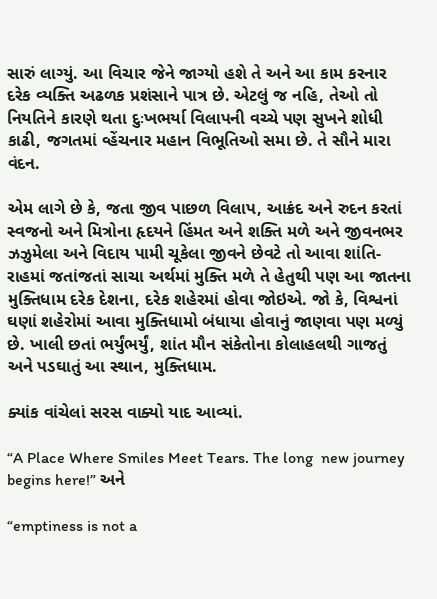સારું લાગ્યું. આ વિચાર જેને જાગ્યો હશે તે અને આ કામ કરનાર દરેક વ્યક્તિ અઢળક પ્રશંસાને પાત્ર છે. એટલું જ નહિ, તેઓ તો નિયતિને કારણે થતા દુઃખભર્યા વિલાપની વચ્ચે પણ સુખને શોધી કાઢી, જગતમાં વ્હેંચનાર મહાન વિભૂતિઓ સમા છે. તે સૌને મારા વંદન.

એમ લાગે છે કે, જતા જીવ પાછળ વિલાપ, આક્રંદ અને રુદન કરતાં સ્વજનો અને મિત્રોના હૃદયને હિંમત અને શક્તિ મળે અને જીવનભર ઝઝુમેલા અને વિદાય પામી ચૂકેલા જીવને છેવટે તો આવા શાંતિ-રાહમાં જતાંજતાં સાચા અર્થમાં મુક્તિ મળે તે હેતુથી પણ આ જાતના મુક્તિધામ દરેક દેશના, દરેક શહેરમાં હોવા જોઇએ. જો કે, વિશ્વનાં ઘણાં શહેરોમાં આવા મુક્તિધામો બંધાયા હોવાનું જાણવા પણ મળ્યું છે. ખાલી છતાં ભર્યુંભર્યું, શાંત મૌન સંકેતોના કોલાહલથી ગાજતું અને પડઘાતું આ સ્થાન, મુક્તિધામ.

ક્યાંક વાંચેલાં સરસ વાક્યો યાદ આવ્યાં.

“A Place Where Smiles Meet Tears. The long  new journey begins here!” અને

“emptiness is not a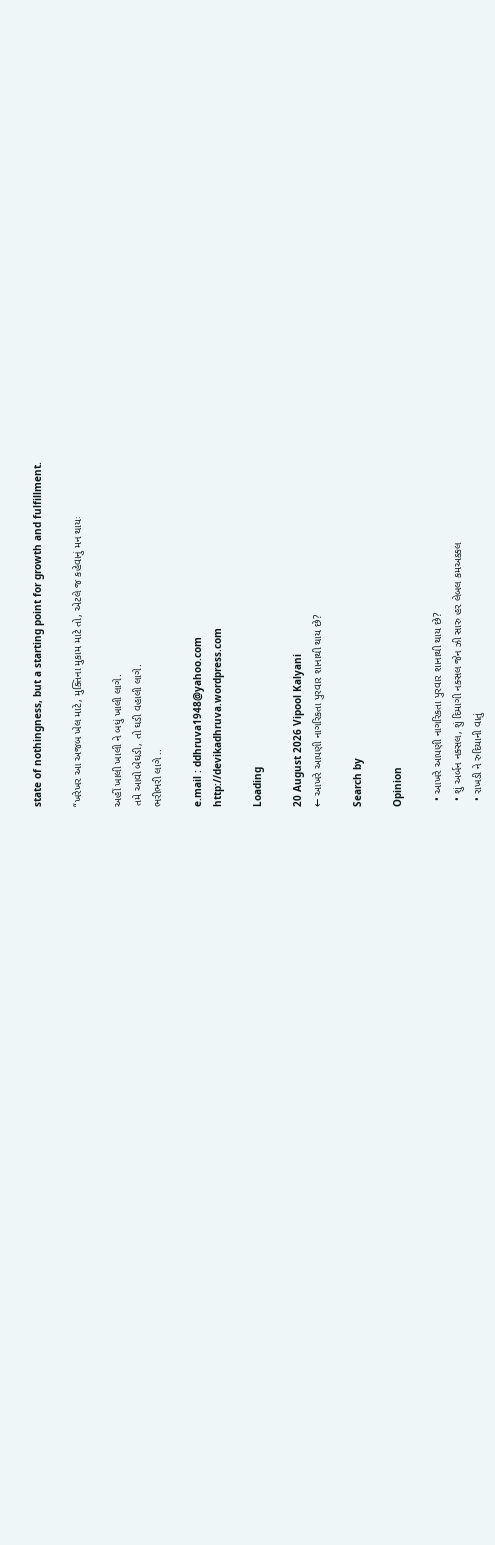state of nothingness, but a starting point for growth and fulfillment.

“ખરેખર આ અજબ ખેલ માટે, મુક્તિના મુકામ માટે તો, એટલે જ કહેવાનું મન થાયઃ

અહીં ખાલી ખાલી ને બધું ખાલી લાગે.
તમે આવો બેઘડી, તો ઘડી વહાલી લાગે.
ભરીભરી લાગે ..

e.mail : ddhruva1948@yahoo.com
http://devikadhruva.wordpress.com

Loading

20 August 2026 Vipool Kalyani
← આખરે આપણી નાગરિકતા પુરવાર શાનાથી થાય છે?

Search by

Opinion

  • આખરે આપણી નાગરિકતા પુરવાર શાનાથી થાય છે?
  • શું અર્બન નક્સલ, શું દિમાગી નક્સલ જેન ઝી સારુ હર લેબલ કમઅક્કલ
  • રાખડી ને રુદિયાની વાતું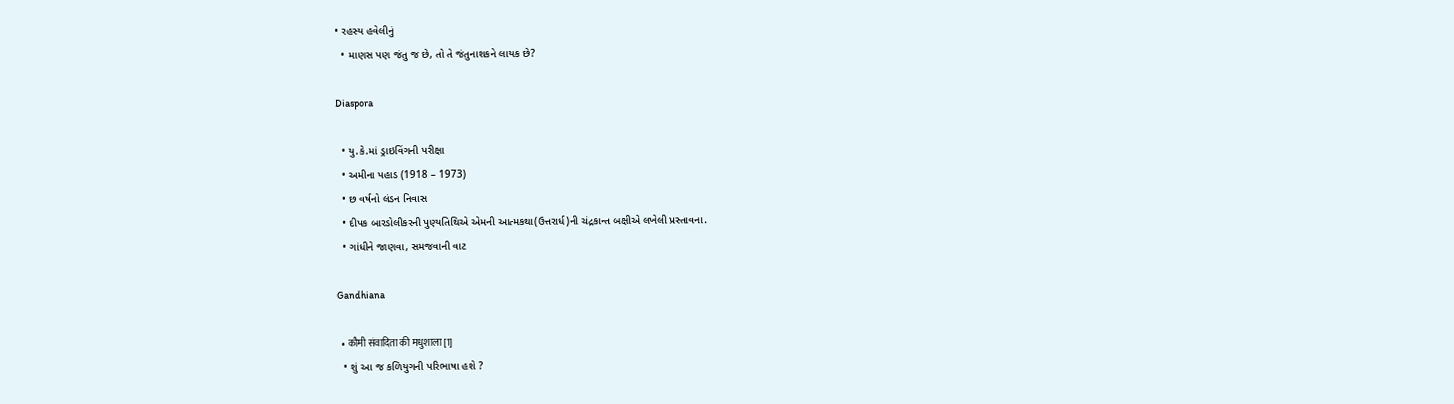• રહસ્ય હવેલીનું
  • માણસ પણ જંતુ જ છે, તો તે જંતુનાશકને લાયક છે?

Diaspora

  • યુ.કે.માં ડ્રાઇવિંગની પરીક્ષા
  • અમીના પહાડ (1918 – 1973)
  • છ વર્ષનો લંડન નિવાસ
  • દીપક બારડોલીકરની પુણ્યતિથિએ એમની આત્મકથા(ઉત્તરાર્ધ)ની ચંદ્રકાન્ત બક્ષીએ લખેલી પ્રસ્તાવના.
  • ગાંધીને જાણવા, સમજવાની વાટ

Gandhiana

  • कौमी संवादिता की मधुशाला[1]
  • શું આ જ કળિયુગની પરિભાષા હશે ?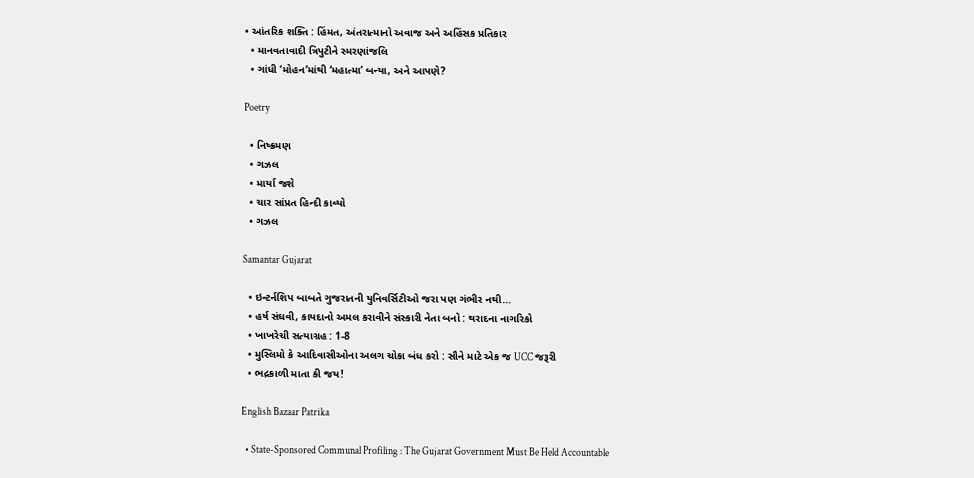• આંતરિક શક્તિ : હિંમત, અંતરાત્માનો અવાજ અને અહિંસક પ્રતિકાર
  • માનવતાવાદી ત્રિપુટીને સ્મરણાંજલિ
  • ગાંધી ‘મોહન’માંથી ‘મહાત્મા’ બન્યા, અને આપણે?

Poetry

  • નિષ્ક્રમણ
  • ગઝલ
  • માર્યા જશે
  • ચાર સાંપ્રત હિન્દી કાવ્યો
  • ગઝલ

Samantar Gujarat

  • ઇન્ટર્નશિપ બાબતે ગુજરાતની યુનિવર્સિટીઓ જરા પણ ગંભીર નથી…
  • હર્ષ સંઘવી, કાયદાનો અમલ કરાવીને સંસ્કારી નેતા બનો : થરાદના નાગરિકો
  • ખાખરેચી સત્યાગ્રહ : 1-8
  • મુસ્લિમો કે આદિવાસીઓના અલગ ચોકા બંધ કરો : સૌને માટે એક જ UCC જરૂરી
  • ભદ્રકાળી માતા કી જય!

English Bazaar Patrika

  • State-Sponsored Communal Profiling : The Gujarat Government Must Be Held Accountable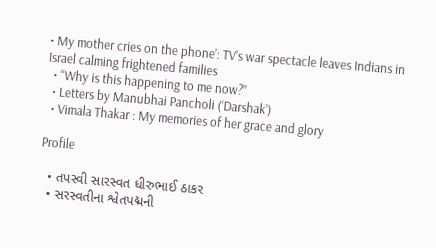• My mother cries on the phone’: TV’s war spectacle leaves Indians in Israel calming frightened families
  • “Why is this happening to me now?”
  • Letters by Manubhai Pancholi (‘Darshak’)
  • Vimala Thakar : My memories of her grace and glory

Profile

  • તપસ્વી સારસ્વત ધીરુભાઈ ઠાકર
  • સરસ્વતીના શ્વેતપદ્મની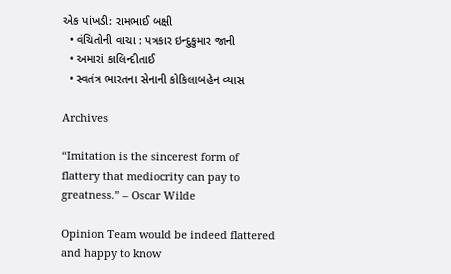એક પાંખડી: રામભાઈ બક્ષી
  • વંચિતોની વાચા : પત્રકાર ઇન્દુકુમાર જાની
  • અમારાં કાલિન્દીતાઈ
  • સ્વતંત્ર ભારતના સેનાની કોકિલાબહેન વ્યાસ

Archives

“Imitation is the sincerest form of flattery that mediocrity can pay to greatness.” – Oscar Wilde

Opinion Team would be indeed flattered and happy to know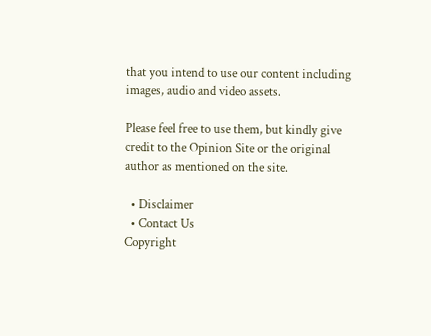that you intend to use our content including images, audio and video assets.

Please feel free to use them, but kindly give credit to the Opinion Site or the original author as mentioned on the site.

  • Disclaimer
  • Contact Us
Copyright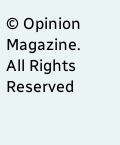© Opinion Magazine. All Rights Reserved